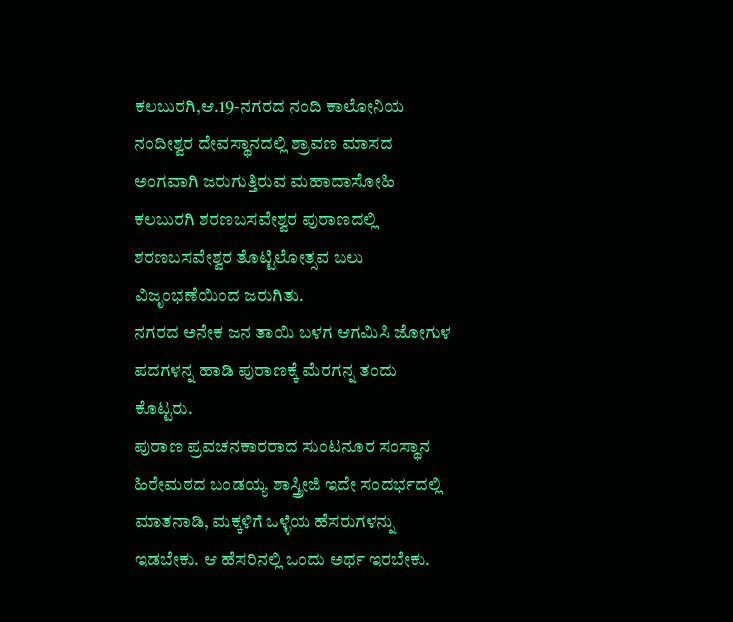ಕಲಬುರಗಿ,ಆ.19-ನಗರದ ನಂದಿ ಕಾಲೋನಿಯ ನಂದೀಶ್ವರ ದೇವಸ್ಥಾನದಲ್ಲಿ ಶ್ರಾವಣ ಮಾಸದ ಅಂಗವಾಗಿ ಜರುಗುತ್ತಿರುವ ಮಹಾದಾಸೋಹಿ ಕಲಬುರಗಿ ಶರಣಬಸವೇಶ್ವರ ಪುರಾಣದಲ್ಲಿ ಶರಣಬಸವೇಶ್ವರ ತೊಟ್ಟಿಲೋತ್ಸವ ಬಲು ವಿಜೃಂಭಣೆಯಿಂದ ಜರುಗಿತು.
ನಗರದ ಅನೇಕ ಜನ ತಾಯಿ ಬಳಗ ಆಗಮಿಸಿ ಜೋಗುಳ ಪದಗಳನ್ನ ಹಾಡಿ ಪುರಾಣಕ್ಕೆ ಮೆರಗನ್ನ ತಂದು ಕೊಟ್ಟರು.
ಪುರಾಣ ಪ್ರವಚನಕಾರರಾದ ಸುಂಟನೂರ ಸಂಸ್ಥಾನ ಹಿರೇಮಠದ ಬಂಡಯ್ಯ ಶಾಸ್ತ್ರೀಜಿ ಇದೇ ಸಂದರ್ಭದಲ್ಲಿ ಮಾತನಾಡಿ, ಮಕ್ಕಳಿಗೆ ಒಳ್ಳೆಯ ಹೆಸರುಗಳನ್ನು ಇಡಬೇಕು. ಆ ಹೆಸರಿನಲ್ಲಿ ಒಂದು ಅರ್ಥ ಇರಬೇಕು.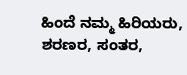ಹಿಂದೆ ನಮ್ಮ ಹಿರಿಯರು, ಶರಣರ, ಸಂತರ,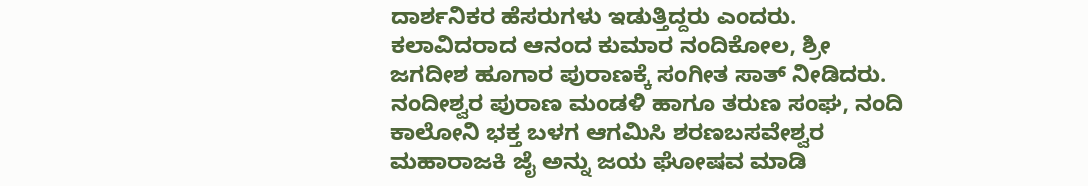ದಾರ್ಶನಿಕರ ಹೆಸರುಗಳು ಇಡುತ್ತಿದ್ದರು ಎಂದರು. ಕಲಾವಿದರಾದ ಆನಂದ ಕುಮಾರ ನಂದಿಕೋಲ, ಶ್ರೀ ಜಗದೀಶ ಹೂಗಾರ ಪುರಾಣಕ್ಕೆ ಸಂಗೀತ ಸಾತ್ ನೀಡಿದರು.
ನಂದೀಶ್ವರ ಪುರಾಣ ಮಂಡಳಿ ಹಾಗೂ ತರುಣ ಸಂಘ, ನಂದಿ ಕಾಲೋನಿ ಭಕ್ತ ಬಳಗ ಆಗಮಿಸಿ ಶರಣಬಸವೇಶ್ವರ ಮಹಾರಾಜಕಿ ಜೈ ಅನ್ನು ಜಯ ಘೋಷವ ಮಾಡಿ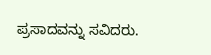ಪ್ರಸಾದವನ್ನು ಸವಿದರು.